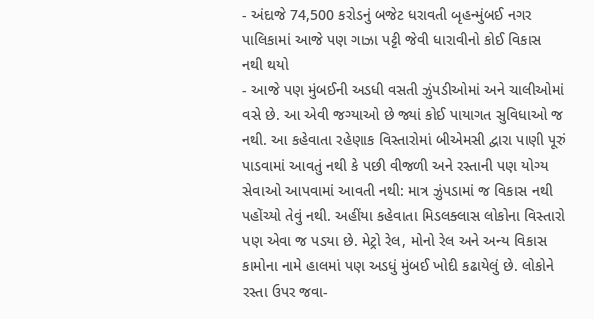- અંદાજે 74,500 કરોડનું બજેટ ધરાવતી બૃહન્મુંબઈ નગર પાલિકામાં આજે પણ ગાઝા પટ્ટી જેવી ધારાવીનો કોઈ વિકાસ નથી થયો
- આજે પણ મુંબઈની અડધી વસતી ઝુંપડીઓમાં અને ચાલીઓમાં વસે છે. આ એવી જગ્યાઓ છે જ્યાં કોઈ પાયાગત સુવિધાઓ જ નથી. આ કહેવાતા રહેણાક વિસ્તારોમાં બીએમસી દ્વારા પાણી પૂરું પાડવામાં આવતું નથી કે પછી વીજળી અને રસ્તાની પણ યોગ્ય સેવાઓ આપવામાં આવતી નથી: માત્ર ઝુંપડામાં જ વિકાસ નથી પહોંચ્યો તેવું નથી. અહીંયા કહેવાતા મિડલક્લાસ લોકોના વિસ્તારો પણ એવા જ પડયા છે. મેટ્રો રેલ, મોનો રેલ અને અન્ય વિકાસ કામોના નામે હાલમાં પણ અડધું મુંબઈ ખોદી કઢાયેલું છે. લોકોને રસ્તા ઉપર જવા-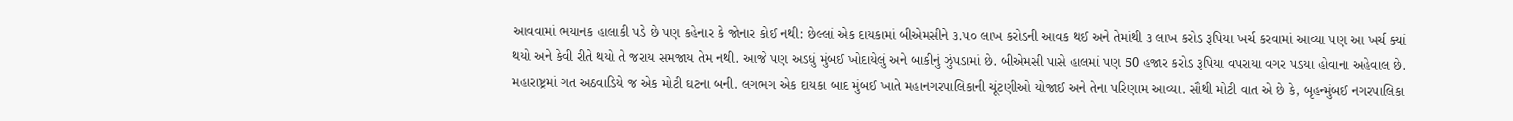આવવામાં ભયાનક હાલાકી પડે છે પણ કહેનાર કે જોનાર કોઈ નથી: છેલ્લાં એક દાયકામાં બીએમસીને ૩.૫૦ લાખ કરોડની આવક થઈ અને તેમાંથી ૩ લાખ કરોડ રૂપિયા ખર્ચ કરવામાં આવ્યા પણ આ ખર્ચ ક્યાં થયો અને કેવી રીતે થયો તે જરાય સમજાય તેમ નથી. આજે પણ અડધું મુંબઈ ખોદાયેલું અને બાકીનું ઝુંપડામાં છે. બીએમસી પાસે હાલમાં પણ 50 હજાર કરોડ રૂપિયા વપરાયા વગર પડયા હોવાના અહેવાલ છે.
મહારાષ્ટ્રમાં ગત અઠવાડિયે જ એક મોટી ઘટના બની. લગભગ એક દાયકા બાદ મુંબઈ ખાતે મહાનગરપાલિકાની ચૂંટણીઓ યોજાઈ અને તેના પરિણામ આવ્યા. સૌથી મોટી વાત એ છે કે, બૃહન્મુંબઈ નગરપાલિકા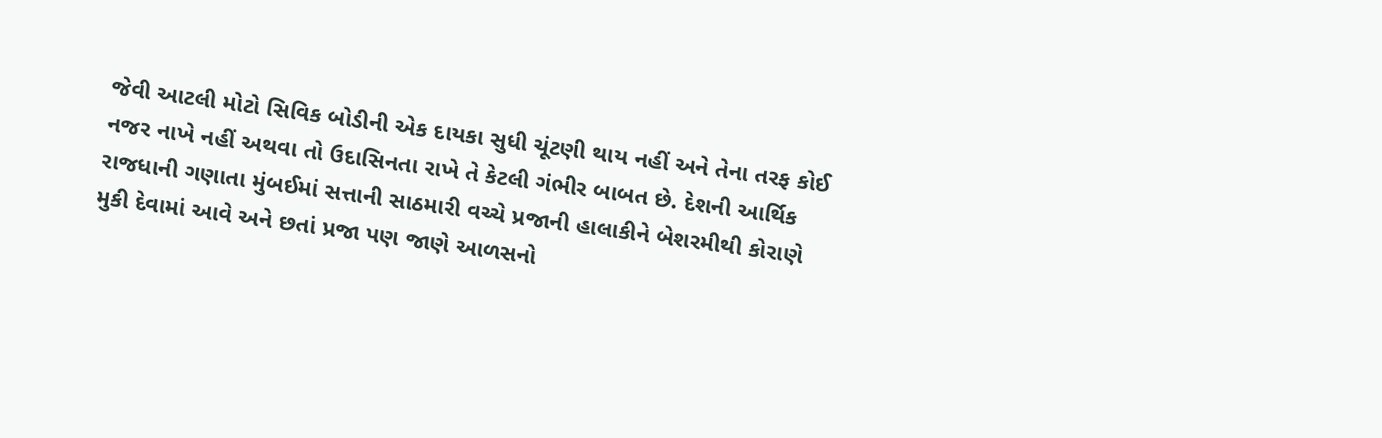જેવી આટલી મોટો સિવિક બોડીની એક દાયકા સુધી ચૂંટણી થાય નહીં અને તેના તરફ કોઈ નજર નાખે નહીં અથવા તો ઉદાસિનતા રાખે તે કેટલી ગંભીર બાબત છે. દેશની આર્થિક રાજધાની ગણાતા મુંબઈમાં સત્તાની સાઠમારી વચ્ચે પ્રજાની હાલાકીને બેશરમીથી કોરાણે મુકી દેવામાં આવે અને છતાં પ્રજા પણ જાણે આળસનો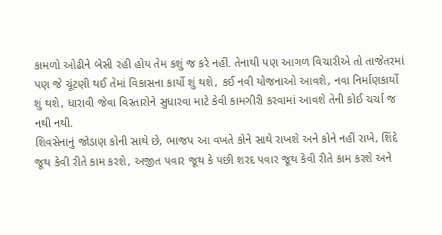કામળો ઓઢીને બેસી રહી હોય તેમ કશું જ કરે નહીં. તેનાથી પણ આગળ વિચારીએ તો તાજેતરમાં પણ જે ચૂંટણી થઈ તેમાં વિકાસના કાર્યો શું થશે, કઈ નવી યોજનાઓ આવશે, નવા નિર્માણકાર્યો શું થશે, ધારાવી જેવા વિસ્તારોને સુધારવા માટે કેવી કામગીરી કરવામાં આવશે તેની કોઈ ચર્ચા જ નથી નથી.
શિવસેનાનું જોડાણ કોની સાથે છે, ભાજપ આ વખતે કોને સાથે રાખશે અને કોને નહીં રાખે, શિંદે જૂથ કેવી રીતે કામ કરશે, અજીત પવાર જૂથ કે પછી શરદ પવાર જૂથ કેવી રીતે કામ કરશે અને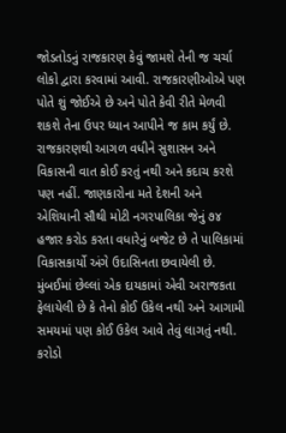જોડતોડનું રાજકારણ કેવું જામશે તેની જ ચર્ચા લોકો દ્વારા કરવામાં આવી. રાજકારણીઓએ પણ પોતે શું જોઈએ છે અને પોતે કેવી રીતે મેળવી શકશે તેના ઉપર ધ્યાન આપીને જ કામ કર્યું છે. રાજકારણથી આગળ વધીને સુશાસન અને વિકાસની વાત કોઈ કરતું નથી અને કદાચ કરશે પણ નહીં. જાણકારોના મતે દેશની અને એશિયાની સૌથી મોટી નગરપાલિકા જેનું ૭૪ હજાર કરોડ કરતા વધારેનું બજેટ છે તે પાલિકામાં વિકાસકાર્યો અંગે ઉદાસિનતા છવાયેલી છે. મુંબઈમાં છેલ્લાં એક દાયકામાં એવી અરાજકતા ફેલાયેલી છે કે તેનો કોઈ ઉકેલ નથી અને આગામી સમયમાં પણ કોઈ ઉકેલ આવે તેવું લાગતું નથી. કરોડો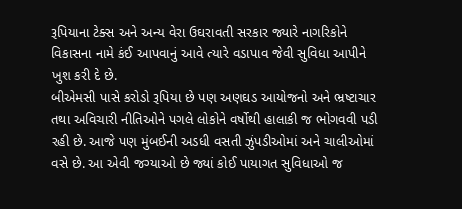રૂપિયાના ટેક્સ અને અન્ય વેરા ઉઘરાવતી સરકાર જ્યારે નાગરિકોને વિકાસના નામે કંઈ આપવાનું આવે ત્યારે વડાપાવ જેવી સુવિધા આપીને ખુશ કરી દે છે.
બીએમસી પાસે કરોડો રૂપિયા છે પણ અણઘડ આયોજનો અને ભ્રષ્ટાચાર તથા અવિચારી નીતિઓને પગલે લોકોને વર્ષોથી હાલાકી જ ભોગવવી પડી રહી છે. આજે પણ મુંબઈની અડધી વસતી ઝુંપડીઓમાં અને ચાલીઓમાં વસે છે. આ એવી જગ્યાઓ છે જ્યાં કોઈ પાયાગત સુવિધાઓ જ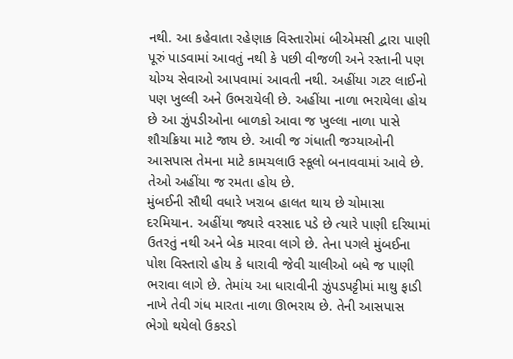નથી. આ કહેવાતા રહેણાક વિસ્તારોમાં બીએમસી દ્વારા પાણી પૂરું પાડવામાં આવતું નથી કે પછી વીજળી અને રસ્તાની પણ યોગ્ય સેવાઓ આપવામાં આવતી નથી. અહીંયા ગટર લાઈનો પણ ખુલ્લી અને ઉભરાયેલી છે. અહીંયા નાળા ભરાયેલા હોય છે આ ઝુંપડીઓના બાળકો આવા જ ખુલ્લા નાળા પાસે શૌચક્રિયા માટે જાય છે. આવી જ ગંધાતી જગ્યાઓની આસપાસ તેમના માટે કામચલાઉ સ્કૂલો બનાવવામાં આવે છે. તેઓ અહીંયા જ રમતા હોય છે.
મુંબઈની સૌથી વધારે ખરાબ હાલત થાય છે ચોમાસા દરમિયાન. અહીંયા જ્યારે વરસાદ પડે છે ત્યારે પાણી દરિયામાં ઉતરતું નથી અને બેક મારવા લાગે છે. તેના પગલે મુંબઈના પોશ વિસ્તારો હોય કે ધારાવી જેવી ચાલીઓ બધે જ પાણી ભરાવા લાગે છે. તેમાંય આ ધારાવીની ઝુંપડપટ્ટીમાં માથુ ફાડી નાખે તેવી ગંધ મારતા નાળા ઊભરાય છે. તેની આસપાસ ભેગો થયેલો ઉકરડો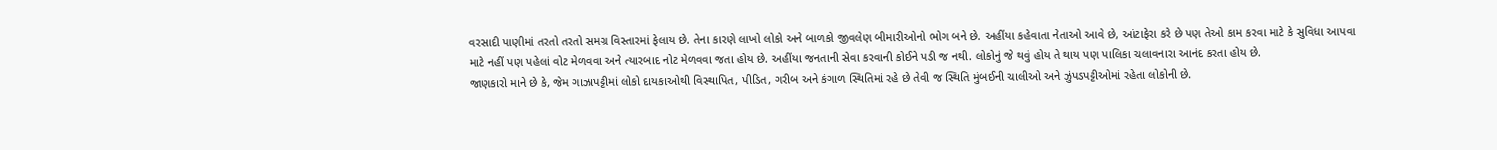વરસાદી પાણીમાં તરતો તરતો સમગ્ર વિસ્તારમાં ફેલાય છે. તેના કારણે લાખો લોકો અને બાળકો જીવલેણ બીમારીઓનો ભોગ બને છે. અહીંયા કહેવાતા નેતાઓ આવે છે, આંટાફેરા કરે છે પણ તેઓ કામ કરવા માટે કે સુવિધા આપવા માટે નહીં પણ પહેલાં વોટ મેળવવા અને ત્યારબાદ નોટ મેળવવા જતા હોય છે. અહીંયા જનતાની સેવા કરવાની કોઈને પડી જ નથી. લોકોનું જે થવું હોય તે થાય પણ પાલિકા ચલાવનારા આનંદ કરતા હોય છે.
જાણકારો માને છે કે, જેમ ગાઝાપટ્ટીમાં લોકો દાયકાઓથી વિસ્થાપિત, પીડિત, ગરીબ અને કંગાળ સ્થિતિમાં રહે છે તેવી જ સ્થિતિ મુંબઈની ચાલીઓ અને ઝુંપડપટ્ટીઓમાં રહેતા લોકોની છે.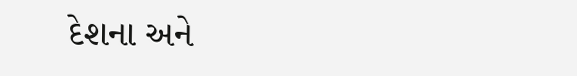દેશના અને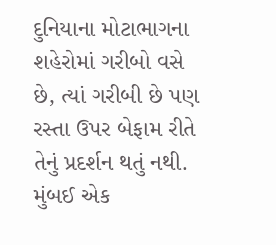દુનિયાના મોટાભાગના શહેરોમાં ગરીબો વસે છે, ત્યાં ગરીબી છે પણ રસ્તા ઉપર બેફામ રીતે તેનું પ્રદર્શન થતું નથી. મુંબઈ એક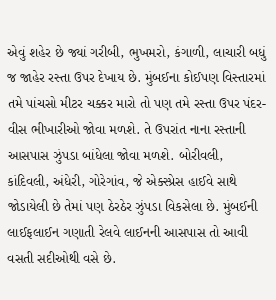એવું શહેર છે જ્યાં ગરીબી, ભુખમરો, કંગાળી, લાચારી બધું જ જાહેર રસ્તા ઉપર દેખાય છે. મુંબઈના કોઈપણ વિસ્તારમાં તમે પાંચસો મીટર ચક્કર મારો તો પણ તમે રસ્તા ઉપર પંદર-વીસ ભીખારીઓ જોવા મળશે. તે ઉપરાંત નાના રસ્તાની આસપાસ ઝુંપડા બાંધેલા જોવા મળશે. બોરીવલી, કાંદિવલી, અંધેરી, ગોરેગાંવ, જે એક્સ્પ્રેસ હાઈવે સાથે જોડાયેલી છે તેમાં પણ ઠેરઠેર ઝુંપડા વિકસેલા છે. મુંબઈની લાઈફલાઈન ગણાતી રેલવે લાઈનની આસપાસ તો આવી વસતી સદીઓથી વસે છે.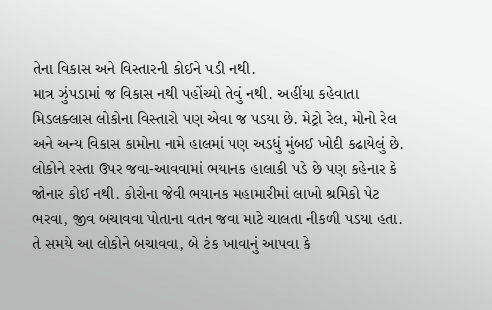તેના વિકાસ અને વિસ્તારની કોઈને પડી નથી.
માત્ર ઝુંપડામાં જ વિકાસ નથી પહોંચ્યો તેવું નથી. અહીંયા કહેવાતા મિડલક્લાસ લોકોના વિસ્તારો પણ એવા જ પડયા છે. મેટ્રો રેલ, મોનો રેલ અને અન્ય વિકાસ કામોના નામે હાલમાં પણ અડધું મુંબઈ ખોદી કઢાયેલું છે. લોકોને રસ્તા ઉપર જવા-આવવામાં ભયાનક હાલાકી પડે છે પણ કહેનાર કે જોનાર કોઈ નથી. કોરોના જેવી ભયાનક મહામારીમાં લાખો શ્રમિકો પેટ ભરવા, જીવ બચાવવા પોતાના વતન જવા માટે ચાલતા નીકળી પડયા હતા. તે સમયે આ લોકોને બચાવવા, બે ટંક ખાવાનું આપવા કે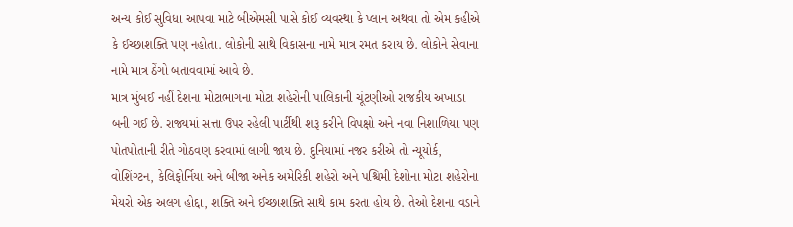અન્ય કોઈ સુવિધા આપવા માટે બીએમસી પાસે કોઈ વ્યવસ્થા કે પ્લાન અથવા તો એમ કહીએ કે ઈચ્છાશક્તિ પણ નહોતા. લોકોની સાથે વિકાસના નામે માત્ર રમત કરાય છે. લોકોને સેવાના નામે માત્ર ઠેંગો બતાવવામાં આવે છે.
માત્ર મુંબઈ નહીં દેશના મોટાભાગના મોટા શહેરોની પાલિકાની ચૂંટણીઓ રાજકીય અખાડા બની ગઈ છે. રાજ્યમાં સત્તા ઉપર રહેલી પાર્ટીથી શરૂ કરીને વિપક્ષો અને નવા નિશાળિયા પણ પોતપોતાની રીતે ગોઠવણ કરવામાં લાગી જાય છે. દુનિયામાં નજર કરીએ તો ન્યૂયોર્ક, વોશિંગ્ટન, કેલિફોર્નિયા અને બીજા અનેક અમેરિકી શહેરો અને પશ્ચિમી દેશોના મોટા શહેરોના મેયરો એક અલગ હોદ્દા, શક્તિ અને ઈચ્છાશક્તિ સાથે કામ કરતા હોય છે. તેઓ દેશના વડાને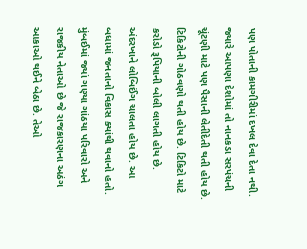પણ પોતાની કામગીરીમાં દખલ દેવા દેતા નથી.
જ્યારે આપણા દેશોમાં તો નાનકડા સરપંચની ચૂંટણી માટે પણ પૈસાની લેતીદેતી થતી હોય છે. ટિકિટોની ગોઠવણો થતી હોય છે. ટિકિટો માટે કરોડો રૂપિયાની બોલી લાગતી હોય છે. અંદરખાને લોબિઈંગ ચાલતા હોય છે. આ બધામાં જનતાનો વિકાસ ક્યાંથી થવાનો હતો.
મુંબઈમાં જ્યાં ગણ્યા ગાંઠયા પરિવારો અને રાજકીય નેતાઓ છે જે રાજકારણના અઠંગ આકાઓ થઈને બેઠા છે. તેઓ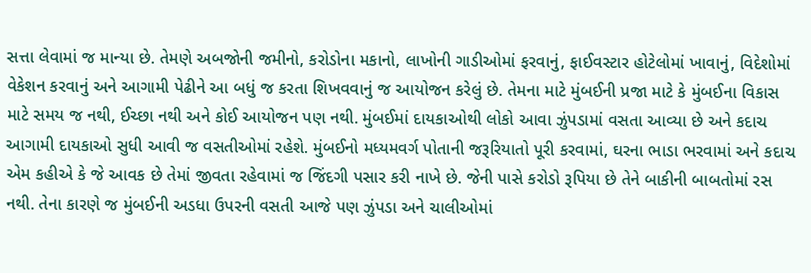સત્તા લેવામાં જ માન્યા છે. તેમણે અબજોની જમીનો, કરોડોના મકાનો, લાખોની ગાડીઓમાં ફરવાનું, ફાઈવસ્ટાર હોટેલોમાં ખાવાનું, વિદેશોમાં વેકેશન કરવાનું અને આગામી પેઢીને આ બધું જ કરતા શિખવવાનું જ આયોજન કરેલું છે. તેમના માટે મુંબઈની પ્રજા માટે કે મુંબઈના વિકાસ માટે સમય જ નથી, ઈચ્છા નથી અને કોઈ આયોજન પણ નથી. મુંબઈમાં દાયકાઓથી લોકો આવા ઝુંપડામાં વસતા આવ્યા છે અને કદાચ આગામી દાયકાઓ સુધી આવી જ વસતીઓમાં રહેશે. મુંબઈનો મધ્યમવર્ગ પોતાની જરૂરિયાતો પૂરી કરવામાં, ઘરના ભાડા ભરવામાં અને કદાચ એમ કહીએ કે જે આવક છે તેમાં જીવતા રહેવામાં જ જિંદગી પસાર કરી નાખે છે. જેની પાસે કરોડો રૂપિયા છે તેને બાકીની બાબતોમાં રસ નથી. તેના કારણે જ મુંબઈની અડધા ઉપરની વસતી આજે પણ ઝુંપડા અને ચાલીઓમાં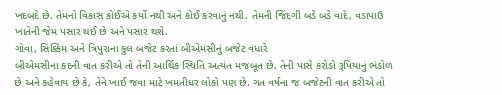ખદબદે છે. તેમનો વિકાસ કોઈએ કર્યો નથી અને કોઈ કરવાનું નથી. તેમની જિંદગી બડે બડે વાદે, વડાપાઉ ખાતેની જેમ પસાર થઈ છે અને પસાર થશે.
ગોવા, સિક્કિમ અને ત્રિપુરાના કુલ બજેટ કરતાં બીએમસીનું બજેટ વધારે
બીએમસીના કદની વાત કરીએ તો તેની આર્થિક સ્થિતિ અત્યંત મજબૂત છે. તેની પાસે કરોડો રૂપિયાનું ભંડોળ છે અને કહેવાય છે કે, તેને ખાઈ જવા માટે ખમતીધર લોકો પણ છે. ગત વર્ષના જ બજેટની વાત કરીએ તો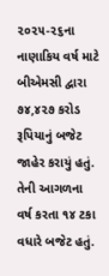૨૦૨૫-૨૬ના નાણાકિય વર્ષ માટે બીએમસી દ્વારા ૭૪,૪૨૭ કરોડ રૂપિયાનું બજેટ જાહેર કરાયું હતું. તેની આગળના વર્ષ કરતા ૧૪ ટકા વધારે બજેટ હતું.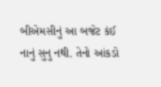બીએમસીનું આ બજેટ કંઈ નાનું સુનુ નથી. તેનો આંકડો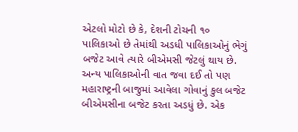એટલો મોટો છે કે, દેશની ટોચની ૧૦ પાલિકાઓ છે તેમાંથી અડધી પાલિકાઓનું ભેગું બજેટ આવે ત્યારે બીએમસી જેટલું થાય છે. અન્ય પાલિકાઓની વાત જવા દઈ તો પણ મહારાષ્ટ્રની બાજુમાં આવેલા ગોવાનું કુલ બજેટ બીએમસીના બજેટ કરતા અડધું છે. એક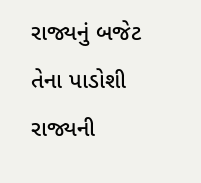રાજ્યનું બજેટ તેના પાડોશી રાજ્યની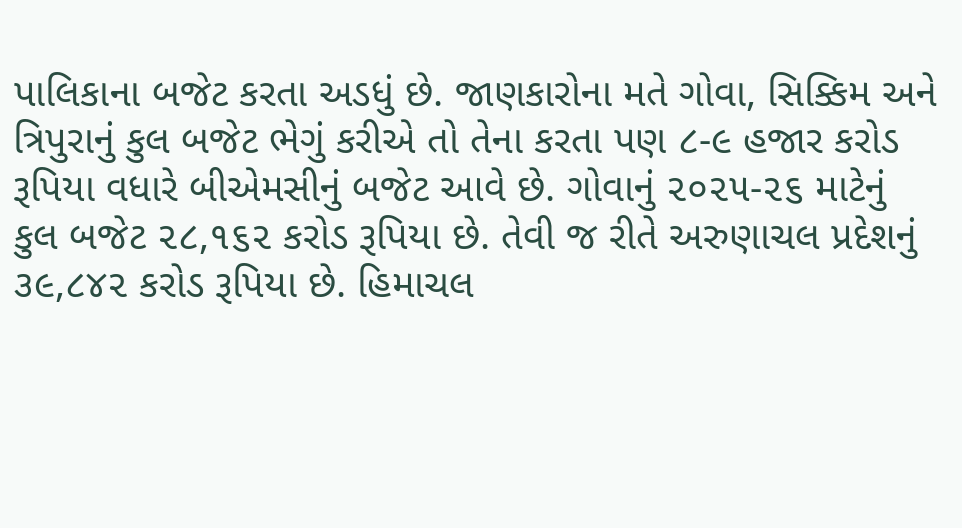પાલિકાના બજેટ કરતા અડધું છે. જાણકારોના મતે ગોવા, સિક્કિમ અને ત્રિપુરાનું કુલ બજેટ ભેગું કરીએ તો તેના કરતા પણ ૮-૯ હજાર કરોડ રૂપિયા વધારે બીએમસીનું બજેટ આવે છે. ગોવાનું ૨૦૨૫-૨૬ માટેનું કુલ બજેટ ૨૮,૧૬૨ કરોડ રૂપિયા છે. તેવી જ રીતે અરુણાચલ પ્રદેશનું ૩૯,૮૪૨ કરોડ રૂપિયા છે. હિમાચલ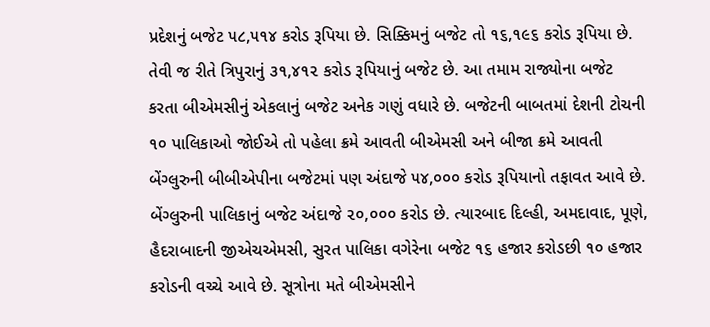પ્રદેશનું બજેટ ૫૮,૫૧૪ કરોડ રૂપિયા છે. સિક્કિમનું બજેટ તો ૧૬,૧૯૬ કરોડ રૂપિયા છે. તેવી જ રીતે ત્રિપુરાનું ૩૧,૪૧૨ કરોડ રૂપિયાનું બજેટ છે. આ તમામ રાજ્યોના બજેટ કરતા બીએમસીનું એકલાનું બજેટ અનેક ગણું વધારે છે. બજેટની બાબતમાં દેશની ટોચની ૧૦ પાલિકાઓ જોઈએ તો પહેલા ક્રમે આવતી બીએમસી અને બીજા ક્રમે આવતી બેંગ્લુરુની બીબીએપીના બજેટમાં પણ અંદાજે ૫૪,૦૦૦ કરોડ રૂપિયાનો તફાવત આવે છે. બેંગ્લુરુની પાલિકાનું બજેટ અંદાજે ૨૦,૦૦૦ કરોડ છે. ત્યારબાદ દિલ્હી, અમદાવાદ, પૂણે, હૈદરાબાદની જીએચએમસી, સુરત પાલિકા વગેરેના બજેટ ૧૬ હજાર કરોડછી ૧૦ હજાર કરોડની વચ્ચે આવે છે. સૂત્રોના મતે બીએમસીને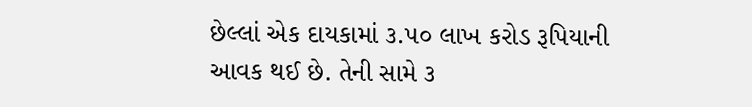છેલ્લાં એક દાયકામાં ૩.૫૦ લાખ કરોડ રૂપિયાની આવક થઈ છે. તેની સામે ૩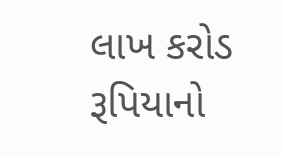લાખ કરોડ રૂપિયાનો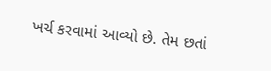ખર્ચ કરવામાં આવ્યો છે. તેમ છતાં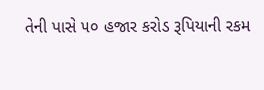તેની પાસે ૫૦ હજાર કરોડ રૂપિયાની રકમ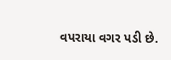વપરાયા વગર પડી છે.